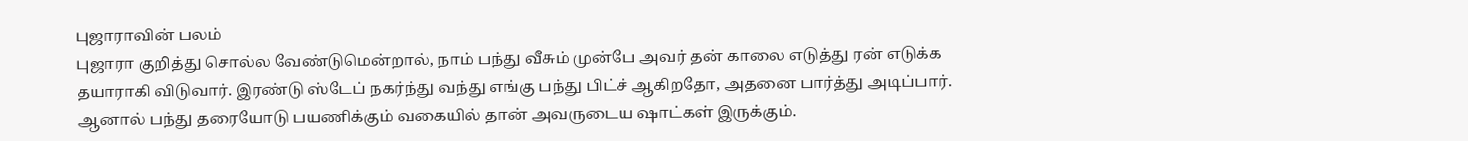புஜாராவின் பலம்
புஜாரா குறித்து சொல்ல வேண்டுமென்றால், நாம் பந்து வீசும் முன்பே அவர் தன் காலை எடுத்து ரன் எடுக்க தயாராகி விடுவார். இரண்டு ஸ்டேப் நகர்ந்து வந்து எங்கு பந்து பிட்ச் ஆகிறதோ, அதனை பார்த்து அடிப்பார். ஆனால் பந்து தரையோடு பயணிக்கும் வகையில் தான் அவருடைய ஷாட்கள் இருக்கும்.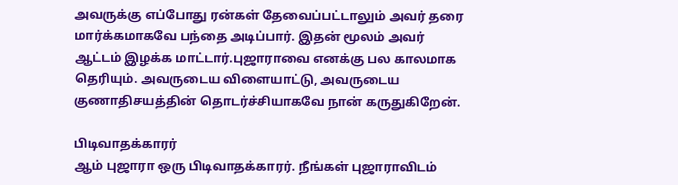அவருக்கு எப்போது ரன்கள் தேவைப்பட்டாலும் அவர் தரை மார்க்கமாகவே பந்தை அடிப்பார். இதன் மூலம் அவர் ஆட்டம் இழக்க மாட்டார்.புஜாராவை எனக்கு பல காலமாக தெரியும். அவருடைய விளையாட்டு, அவருடைய குணாதிசயத்தின் தொடர்ச்சியாகவே நான் கருதுகிறேன்.

பிடிவாதக்காரர்
ஆம் புஜாரா ஒரு பிடிவாதக்காரர். நீங்கள் புஜாராவிடம்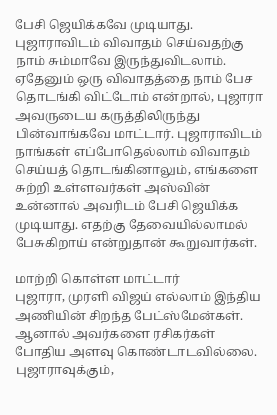பேசி ஜெயிக்கவே முடியாது. புஜாராவிடம் விவாதம் செய்வதற்கு நாம் சும்மாவே இருந்துவிடலாம். ஏதேனும் ஒரு விவாதத்தை நாம் பேச தொடங்கி விட்டோம் என்றால், புஜாரா அவருடைய கருத்திலிருந்து பின்வாங்கவே மாட்டார். புஜாராவிடம் நாங்கள் எப்போதெல்லாம் விவாதம் செய்யத் தொடங்கினாலும், எங்களை சுற்றி உள்ளவர்கள் அஸ்வின் உன்னால் அவரிடம் பேசி ஜெயிக்க முடியாது. எதற்கு தேவையில்லாமல் பேசுகிறாய் என்றுதான் கூறுவார்கள்.

மாற்றி கொள்ள மாட்டார்
புஜாரா, முரளி விஜய் எல்லாம் இந்திய அணியின் சிறந்த பேட்ஸ்மேன்கள். ஆனால் அவர்களை ரசிகர்கள் போதிய அளவு கொண்டாடவில்லை. புஜாராவுக்கும்,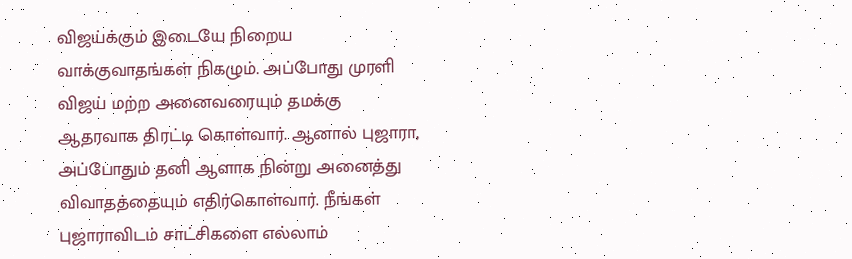விஜய்க்கும் இடையே நிறைய வாக்குவாதங்கள் நிகழும். அப்போது முரளி விஜய் மற்ற அனைவரையும் தமக்கு ஆதரவாக திரட்டி கொள்வார். ஆனால் புஜாரா, அப்போதும் தனி ஆளாக நின்று அனைத்து விவாதத்தையும் எதிர்கொள்வார். நீங்கள் புஜாராவிடம் சாட்சிகளை எல்லாம்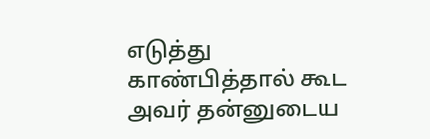எடுத்து காண்பித்தால் கூட அவர் தன்னுடைய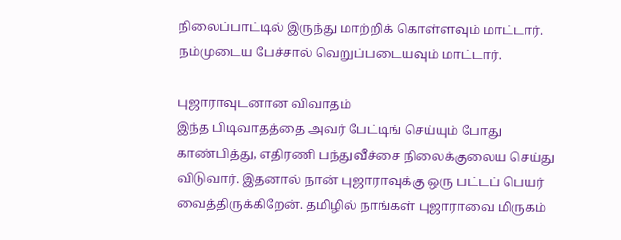நிலைப்பாட்டில் இருந்து மாற்றிக் கொள்ளவும் மாட்டார். நம்முடைய பேச்சால் வெறுப்படையவும் மாட்டார்.

புஜாராவுடனான விவாதம்
இந்த பிடிவாதத்தை அவர் பேட்டிங் செய்யும் போது காண்பித்து, எதிரணி பந்துவீச்சை நிலைக்குலைய செய்து விடுவார். இதனால் நான் புஜாராவுக்கு ஒரு பட்டப் பெயர் வைத்திருக்கிறேன். தமிழில் நாங்கள் புஜாராவை மிருகம்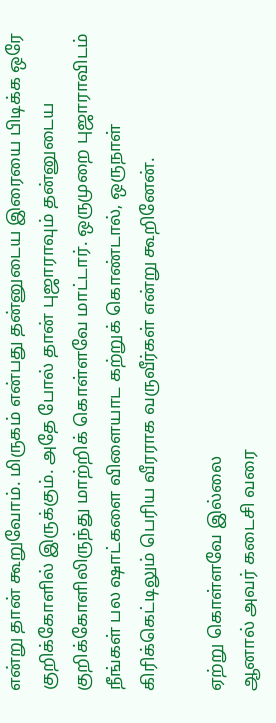என்று தான் கூறுவோம். மிருகம் என்பது தன்னுடைய இரையை பிடிக்க ஒரே குறிக்கோளில் இருக்கும். அதே போல் தான் புஜாராவும் தன்னுடைய குறிக்கோளிலிருந்து மாற்றிக் கொள்ளவே மாட்டார். ஒருமுறை புஜாராவிடம் நீங்கள் பல ஷாட்களை விளையாட கற்றுக் கொண்டால், ஒருநாள் கிரிக்கெட்டிலும் பெரிய வீரராக வருவீர்கள் என்று கூறினேன்.

ஏற்று கொள்ளவே இல்லை
ஆனால் அவர் கடைசி வரை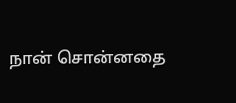நான் சொன்னதை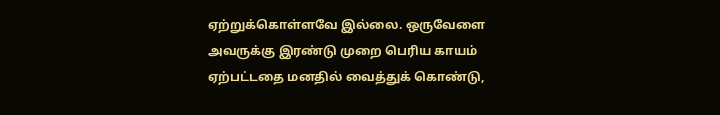ஏற்றுக்கொள்ளவே இல்லை. ஒருவேளை அவருக்கு இரண்டு முறை பெரிய காயம் ஏற்பட்டதை மனதில் வைத்துக் கொண்டு,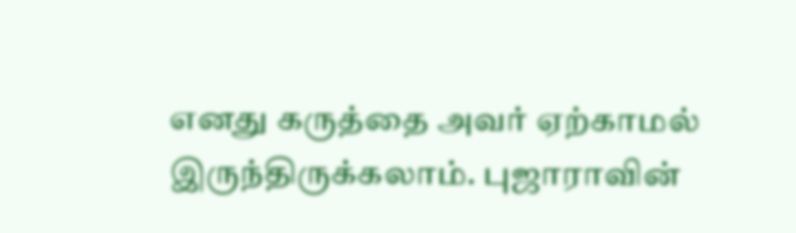எனது கருத்தை அவர் ஏற்காமல் இருந்திருக்கலாம். புஜாராவின்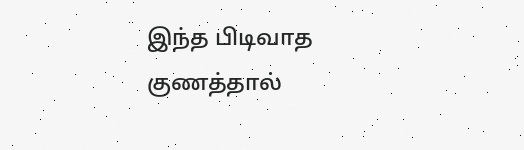இந்த பிடிவாத குணத்தால்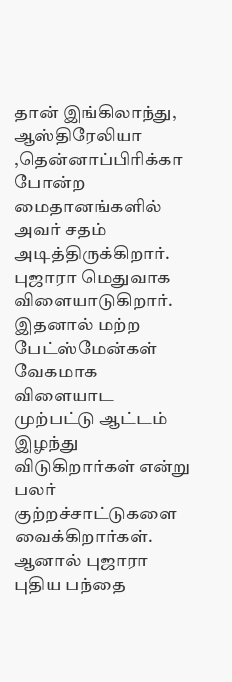தான் இங்கிலாந்து, ஆஸ்திரேலியா ,தென்னாப்பிரிக்கா போன்ற மைதானங்களில் அவர் சதம் அடித்திருக்கிறார். புஜாரா மெதுவாக விளையாடுகிறார். இதனால் மற்ற பேட்ஸ்மேன்கள் வேகமாக விளையாட முற்பட்டு ஆட்டம் இழந்து விடுகிறார்கள் என்று பலர் குற்றச்சாட்டுகளை வைக்கிறார்கள். ஆனால் புஜாரா புதிய பந்தை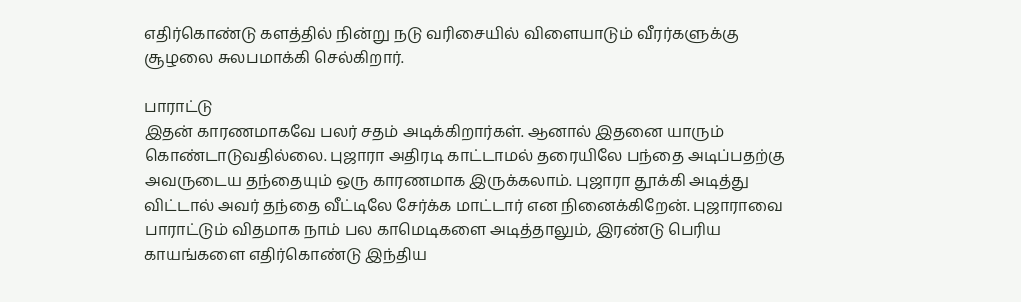எதிர்கொண்டு களத்தில் நின்று நடு வரிசையில் விளையாடும் வீரர்களுக்கு சூழலை சுலபமாக்கி செல்கிறார்.

பாராட்டு
இதன் காரணமாகவே பலர் சதம் அடிக்கிறார்கள். ஆனால் இதனை யாரும் கொண்டாடுவதில்லை. புஜாரா அதிரடி காட்டாமல் தரையிலே பந்தை அடிப்பதற்கு அவருடைய தந்தையும் ஒரு காரணமாக இருக்கலாம். புஜாரா தூக்கி அடித்து விட்டால் அவர் தந்தை வீட்டிலே சேர்க்க மாட்டார் என நினைக்கிறேன். புஜாராவை பாராட்டும் விதமாக நாம் பல காமெடிகளை அடித்தாலும், இரண்டு பெரிய காயங்களை எதிர்கொண்டு இந்திய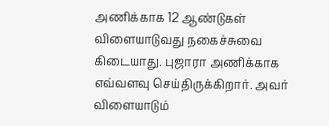அணிக்காக 12 ஆண்டுகள் விளையாடுவது நகைச்சுவை கிடையாது. புஜாரா அணிக்காக எவ்வளவு செய்திருக்கிறார். அவர் விளையாடும்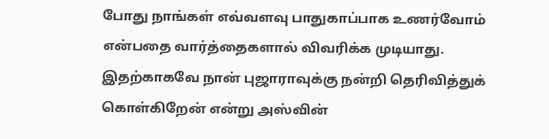போது நாங்கள் எவ்வளவு பாதுகாப்பாக உணர்வோம் என்பதை வார்த்தைகளால் விவரிக்க முடியாது. இதற்காகவே நான் புஜாராவுக்கு நன்றி தெரிவித்துக் கொள்கிறேன் என்று அஸ்வின்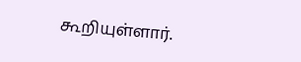கூறியுள்ளார்.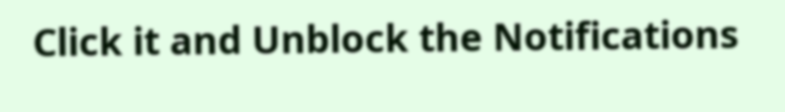Click it and Unblock the Notifications